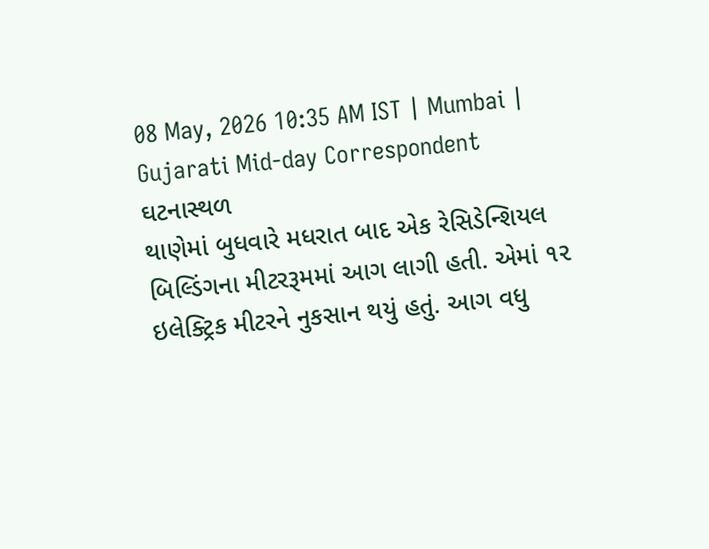08 May, 2026 10:35 AM IST | Mumbai | Gujarati Mid-day Correspondent
ઘટનાસ્થળ
થાણેમાં બુધવારે મધરાત બાદ એક રેસિડેન્શિયલ બિલ્ડિંગના મીટરરૂમમાં આગ લાગી હતી. એમાં ૧૨ ઇલેક્ટ્રિક મીટરને નુકસાન થયું હતું. આગ વધુ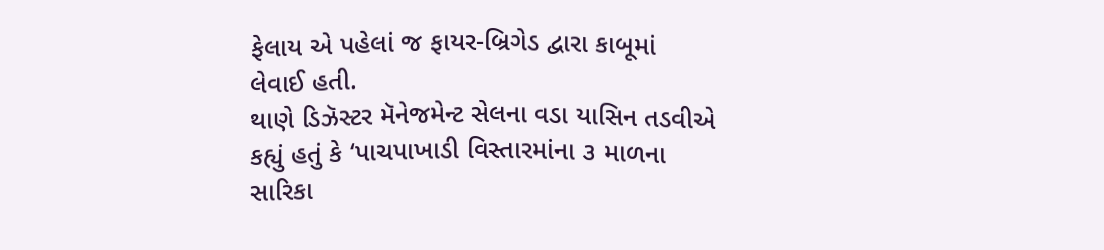ફેલાય એ પહેલાં જ ફાયર-બ્રિગેડ દ્વારા કાબૂમાં લેવાઈ હતી.
થાણે ડિઝૅસ્ટર મૅનેજમેન્ટ સેલના વડા યાસિન તડવીએ કહ્યું હતું કે ‘પાચપાખાડી વિસ્તારમાંના ૩ માળના સારિકા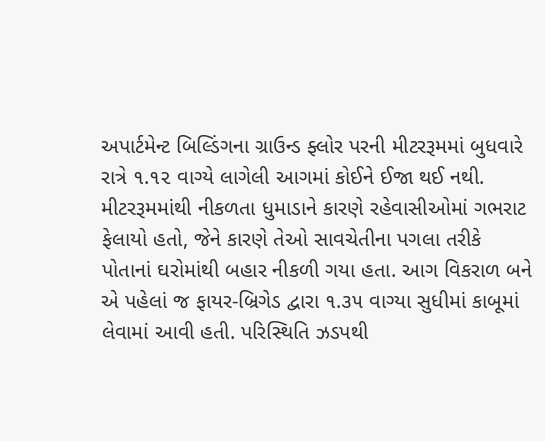અપાર્ટમેન્ટ બિલ્ડિંગના ગ્રાઉન્ડ ફ્લોર પરની મીટરરૂમમાં બુધવારે રાત્રે ૧.૧૨ વાગ્યે લાગેલી આગમાં કોઈને ઈજા થઈ નથી. મીટરરૂમમાંથી નીકળતા ધુમાડાને કારણે રહેવાસીઓમાં ગભરાટ ફેલાયો હતો, જેને કારણે તેઓ સાવચેતીના પગલા તરીકે પોતાનાં ઘરોમાંથી બહાર નીકળી ગયા હતા. આગ વિકરાળ બને એ પહેલાં જ ફાયર-બ્રિગેડ દ્વારા ૧.૩૫ વાગ્યા સુધીમાં કાબૂમાં લેવામાં આવી હતી. પરિસ્થિતિ ઝડપથી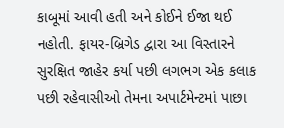કાબૂમાં આવી હતી અને કોઈને ઈજા થઈ નહોતી. ફાયર-બ્રિગેડ દ્વારા આ વિસ્તારને સુરક્ષિત જાહેર કર્યા પછી લગભગ એક કલાક પછી રહેવાસીઓ તેમના અપાર્ટમેન્ટમાં પાછા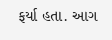ફર્યા હતા. આગ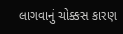લાગવાનું ચોક્કસ કારણ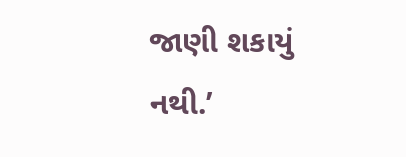જાણી શકાયું નથી.’